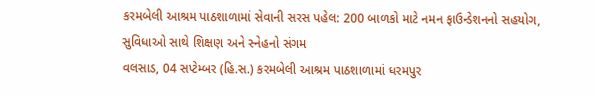કરમબેલી આશ્રમ પાઠશાળામાં સેવાની સરસ પહેલ: 200 બાળકો માટે નમન ફાઉન્ડેશનનો સહયોગ, સુવિધાઓ સાથે શિક્ષણ અને સ્નેહનો સંગમ
વલસાડ, 04 સપ્ટેમ્બર (હિ.સ.) કરમબેલી આશ્રમ પાઠશાળામાં ધરમપુર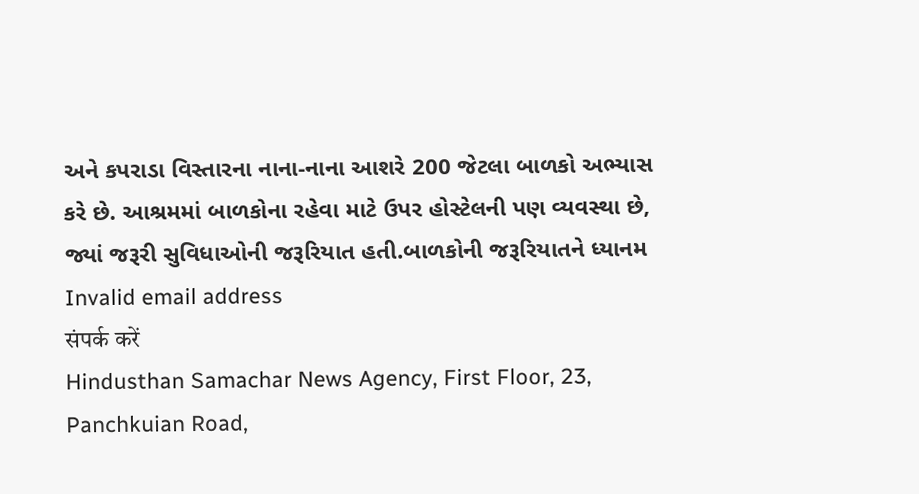અને કપરાડા વિસ્તારના નાના-નાના આશરે 200 જેટલા બાળકો અભ્યાસ કરે છે. આશ્રમમાં બાળકોના રહેવા માટે ઉપર હોસ્ટેલની પણ વ્યવસ્થા છે, જ્યાં જરૂરી સુવિધાઓની જરૂરિયાત હતી.બાળકોની જરૂરિયાતને ધ્યાનમ
Invalid email address
संपर्क करें
Hindusthan Samachar News Agency, First Floor, 23, Panchkuian Road,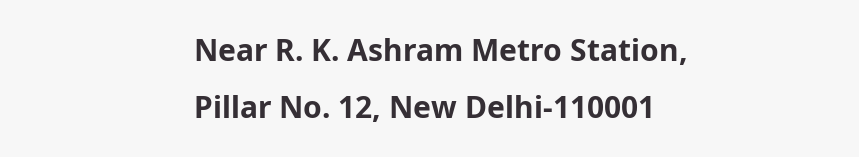Near R. K. Ashram Metro Station,
Pillar No. 12, New Delhi-110001